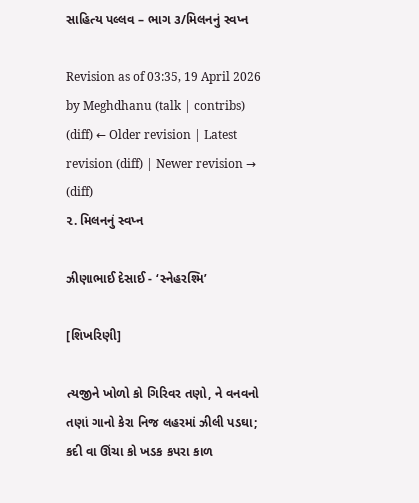સાહિત્ય પલ્લવ – ભાગ ૩/મિલનનું સ્વપ્ન

Revision as of 03:35, 19 April 2026 by Meghdhanu (talk | contribs)
(diff) ← Older revision | Latest revision (diff) | Newer revision → (diff)
૨. મિલનનું સ્વપ્ન

ઝીણાભાઈ દેસાઈ - ‘સ્નેહરશ્મિ’

[શિખરિણી]

ત્યજીને ખોળો કો ગિરિવર તણો, ને વનવનો
તણાં ગાનો કેરા નિજ લહરમાં ઝીલી પડઘા;
કદી વા ઊંચા કો ખડક કપરા કાળ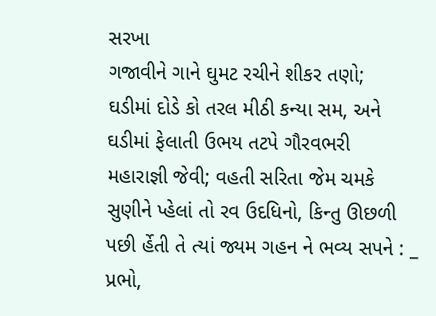સરખા
ગજાવીને ગાને ઘુમટ રચીને શીકર તણો;
ઘડીમાં દોડે કો તરલ મીઠી કન્યા સમ, અને
ઘડીમાં ફેલાતી ઉભય તટપે ગૌરવભરી
મહારાજ્ઞી જેવી; વહતી સરિતા જેમ ચમકે
સુણીને પ્હેલાં તો રવ ઉદધિનો, કિન્તુ ઊછળી
પછી ર્હેતી તે ત્યાં જ્યમ ગહન ને ભવ્ય સપને : _
પ્રભો,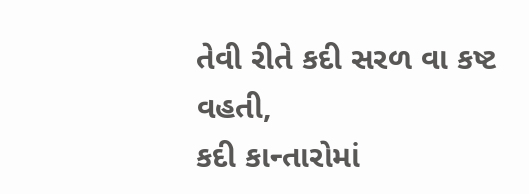તેવી રીતે કદી સરળ વા કષ્ટ વહતી,
કદી કાન્તારોમાં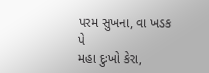પરમ સુખના, વા ખડક પે
મહા દુઃખો કેરા,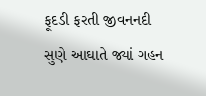ફૂદડી ફરતી જીવનનદી
સુણે આઘાતે જ્યાં ગહન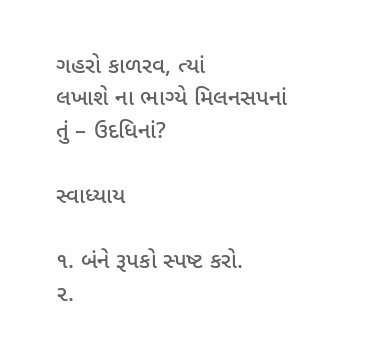ગહરો કાળરવ, ત્યાં
લખાશે ના ભાગ્યે મિલનસપનાં તું – ઉદધિનાં?

સ્વાધ્યાય

૧. બંને રૂપકો સ્પષ્ટ કરો.
૨.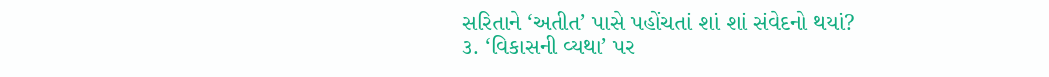સરિતાને ‘અતીત’ પાસે પહોંચતાં શાં શાં સંવેદનો થયાં?
૩. ‘વિકાસની વ્યથા’ પર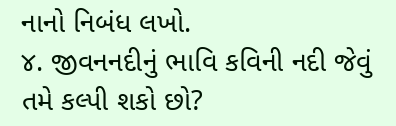નાનો નિબંધ લખો.
૪. જીવનનદીનું ભાવિ કવિની નદી જેવું તમે કલ્પી શકો છો?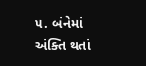૫. બંનેમાં અંક્તિ થતાં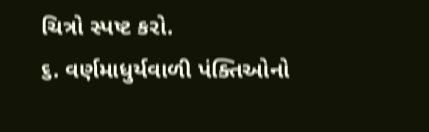ચિત્રો સ્પષ્ટ કરો.
૬. વર્ણમાધુર્યવાળી પંક્તિઓનો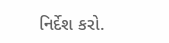નિર્દેશ કરો.